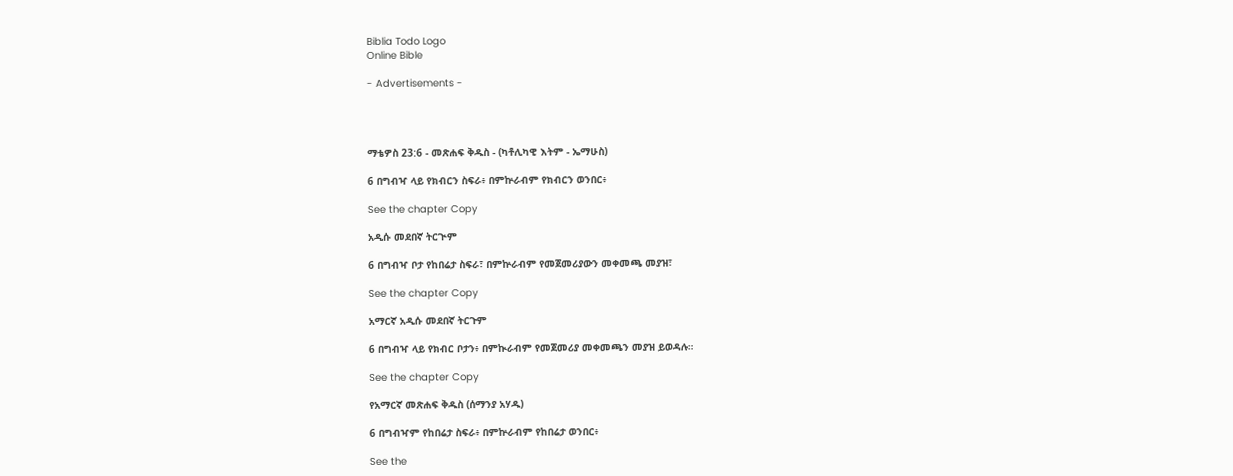Biblia Todo Logo
Online Bible

- Advertisements -




ማቴዎስ 23:6 - መጽሐፍ ቅዱስ - (ካቶሊካዊ እትም - ኤማሁስ)

6 በግብዣ ላይ የክብርን ስፍራ፥ በምኵራብም የክብርን ወንበር፥

See the chapter Copy

አዲሱ መደበኛ ትርጒም

6 በግብዣ ቦታ የከበሬታ ስፍራ፣ በምኵራብም የመጀመሪያውን መቀመጫ መያዝ፣

See the chapter Copy

አማርኛ አዲሱ መደበኛ ትርጉም

6 በግብዣ ላይ የክብር ቦታን፥ በምኲራብም የመጀመሪያ መቀመጫን መያዝ ይወዳሉ።

See the chapter Copy

የአማርኛ መጽሐፍ ቅዱስ (ሰማንያ አሃዱ)

6 በግብዣም የከበሬታ ስፍራ፥ በምኵራብም የከበሬታ ወንበር፥

See the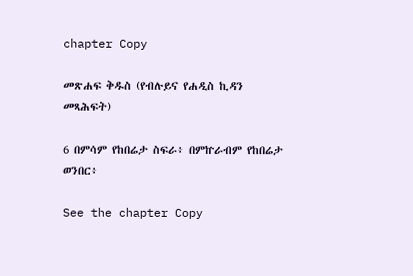chapter Copy

መጽሐፍ ቅዱስ (የብሉይና የሐዲስ ኪዳን መጻሕፍት)

6 በምሳም የከበሬታ ስፍራ፥ በምኵራብም የከበሬታ ወንበር፥

See the chapter Copy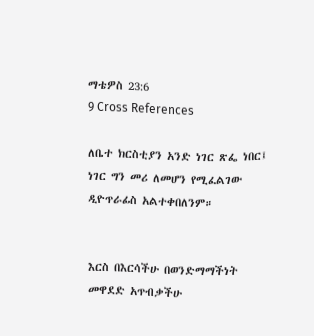ማቴዎስ 23:6
9 Cross References

ለቤተ ክርስቲያን አንድ ነገር ጽፌ ነበር፤ ነገር ግን መሪ ለመሆን የሚፈልገው ዲዮጥራፊስ አልተቀበለንም።


እርስ በእርሳችሁ በወንድማማችነት መዋደድ አጥብቃችሁ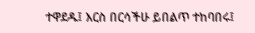ተዋደዱ፤ እርስ በርሳችሁ ይበልጥ ተከባበሩ፤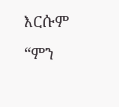እርሱም “ምን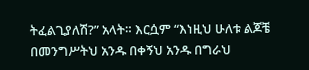ትፈልጊያለሽ?” አላት። እርሷም “እነዚህ ሁለቱ ልጆቼ በመንግሥትህ አንዱ በቀኝህ አንዱ በግራህ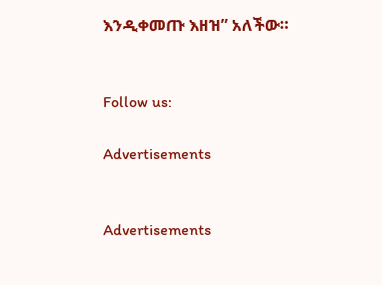እንዲቀመጡ እዘዝ” አለችው።


Follow us:

Advertisements


Advertisements